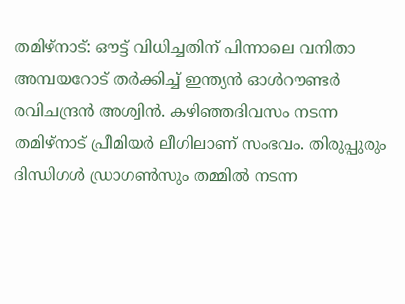തമിഴ്‌നാട്: ഔട്ട് വിധിച്ചതിന് പിന്നാലെ വനിതാ അമ്പയറോട് തര്‍ക്കിച്ച് ഇന്ത്യന്‍ ഓള്‍റൗണ്ടര്‍ രവിചന്ദ്രന്‍ അശ്വിന്‍. കഴിഞ്ഞദിവസം നടന്ന തമിഴ്‌നാട് പ്രീമിയര്‍ ലീഗിലാണ് സംഭവം. തിരുപ്പുരും ദിന്ധിഗള്‍ ഡ്രാഗണ്‍സും തമ്മില്‍ നടന്ന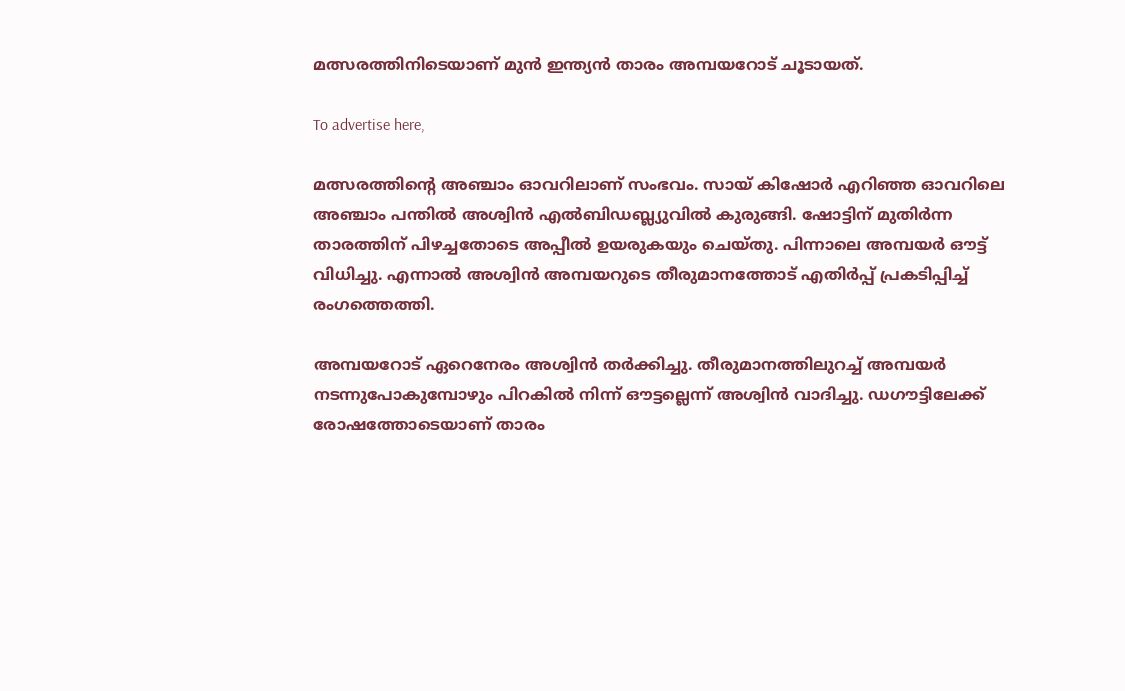മത്സരത്തിനിടെയാണ് മുന്‍ ഇന്ത്യന്‍ താരം അമ്പയറോട് ചൂടായത്.

To advertise here,

മത്സരത്തിന്റെ അഞ്ചാം ഓവറിലാണ് സംഭവം. സായ് കിഷോര്‍ എറിഞ്ഞ ഓവറിലെ അഞ്ചാം പന്തില്‍ അശ്വിന്‍ എല്‍ബിഡബ്ല്യുവില്‍ കുരുങ്ങി. ഷോട്ടിന് മുതിര്‍ന്ന താരത്തിന് പിഴച്ചതോടെ അപ്പീല്‍ ഉയരുകയും ചെയ്തു. പിന്നാലെ അമ്പയര്‍ ഔട്ട് വിധിച്ചു. എന്നാല്‍ അശ്വിന്‍ അമ്പയറുടെ തീരുമാനത്തോട് എതിര്‍പ്പ് പ്രകടിപ്പിച്ച് രംഗത്തെത്തി.

അമ്പയറോട് ഏറെനേരം അശ്വിന്‍ തര്‍ക്കിച്ചു. തീരുമാനത്തിലുറച്ച് അമ്പയര്‍ നടന്നുപോകുമ്പോഴും പിറകില്‍ നിന്ന് ഔട്ടല്ലെന്ന് അശ്വിന്‍ വാദിച്ചു. ഡഗൗട്ടിലേക്ക് രോഷത്തോടെയാണ് താരം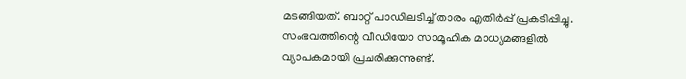മടങ്ങിയത്. ബാറ്റ് പാഡിലടിച്ച് താരം എതിര്‍പ്പ് പ്രകടിപ്പിച്ചു. സംഭവത്തിന്റെ വീഡിയോ സാമൂഹിക മാധ്യമങ്ങളില്‍ വ്യാപകമായി പ്രചരിക്കുന്നുണ്ട്.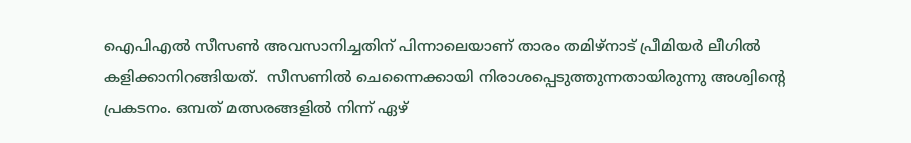ഐപിഎൽ സീസൺ അവസാനിച്ചതിന് പിന്നാലെയാണ് താരം തമിഴ്നാട് പ്രീമിയർ ലീഗിൽ കളിക്കാനിറങ്ങിയത്.  സീസണില്‍ ചെന്നൈക്കായി നിരാശപ്പെടുത്തുന്നതായിരുന്നു അശ്വിന്റെ പ്രകടനം. ഒമ്പത് മത്സരങ്ങളില്‍ നിന്ന് ഏഴ്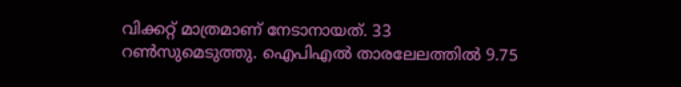വിക്കറ്റ് മാത്രമാണ് നേടാനായത്. 33 റണ്‍സുമെടുത്തു. ഐപിഎല്‍ താരലേലത്തില്‍ 9.75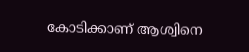കോടിക്കാണ് ആശ്വിനെ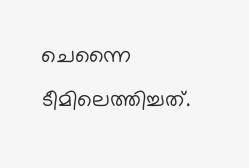ചെന്നൈ ടീമിലെത്തിച്ചത്.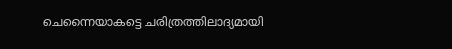ചെന്നൈയാകട്ടെ ചരിത്രത്തിലാദ്യമായി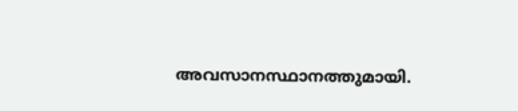അവസാനസ്ഥാനത്തുമായി.